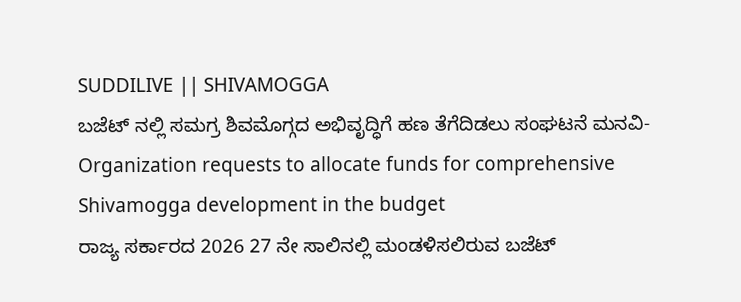SUDDILIVE || SHIVAMOGGA
ಬಜೆಟ್ ನಲ್ಲಿ ಸಮಗ್ರ ಶಿವಮೊಗ್ಗದ ಅಭಿವೃದ್ಧಿಗೆ ಹಣ ತೆಗೆದಿಡಲು ಸಂಘಟನೆ ಮನವಿ- Organization requests to allocate funds for comprehensive Shivamogga development in the budget
ರಾಜ್ಯ ಸರ್ಕಾರದ 2026 27 ನೇ ಸಾಲಿನಲ್ಲಿ ಮಂಡಳಿಸಲಿರುವ ಬಜೆಟ್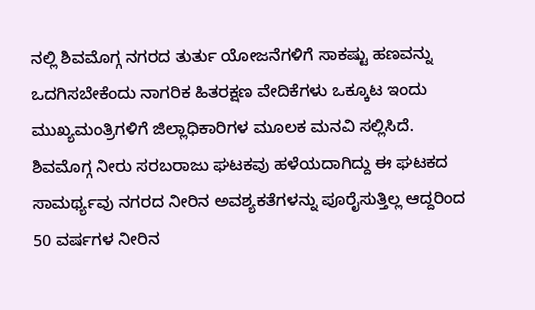ನಲ್ಲಿ ಶಿವಮೊಗ್ಗ ನಗರದ ತುರ್ತು ಯೋಜನೆಗಳಿಗೆ ಸಾಕಷ್ಟು ಹಣವನ್ನು ಒದಗಿಸಬೇಕೆಂದು ನಾಗರಿಕ ಹಿತರಕ್ಷಣ ವೇದಿಕೆಗಳು ಒಕ್ಕೂಟ ಇಂದು ಮುಖ್ಯಮಂತ್ರಿಗಳಿಗೆ ಜಿಲ್ಲಾಧಿಕಾರಿಗಳ ಮೂಲಕ ಮನವಿ ಸಲ್ಲಿಸಿದೆ.
ಶಿವಮೊಗ್ಗ ನೀರು ಸರಬರಾಜು ಘಟಕವು ಹಳೆಯದಾಗಿದ್ದು ಈ ಘಟಕದ ಸಾಮರ್ಥ್ಯವು ನಗರದ ನೀರಿನ ಅವಶ್ಯಕತೆಗಳನ್ನು ಪೂರೈಸುತ್ತಿಲ್ಲ ಆದ್ದರಿಂದ 50 ವರ್ಷಗಳ ನೀರಿನ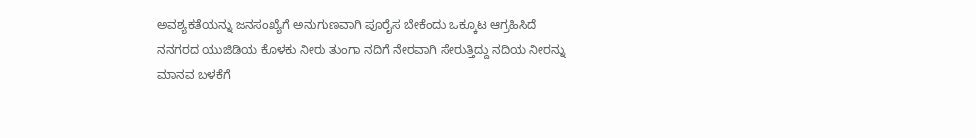ಅವಶ್ಯಕತೆಯನ್ನು ಜನಸಂಖ್ಯೆಗೆ ಅನುಗುಣವಾಗಿ ಪೂರೈಸ ಬೇಕೆಂದು ಒಕ್ಕೂಟ ಆಗ್ರಹಿಸಿದೆ
ನನಗರದ ಯುಜಿಡಿಯ ಕೊಳಕು ನೀರು ತುಂಗಾ ನದಿಗೆ ನೇರವಾಗಿ ಸೇರುತ್ತಿದ್ದು ನದಿಯ ನೀರನ್ನು ಮಾನವ ಬಳಕೆಗೆ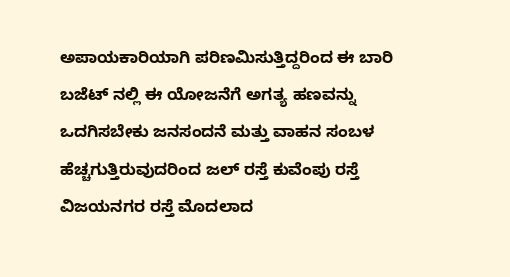ಅಪಾಯಕಾರಿಯಾಗಿ ಪರಿಣಮಿಸುತ್ತಿದ್ದರಿಂದ ಈ ಬಾರಿ ಬಜೆಟ್ ನಲ್ಲಿ ಈ ಯೋಜನೆಗೆ ಅಗತ್ಯ ಹಣವನ್ನು ಒದಗಿಸಬೇಕು ಜನಸಂದನೆ ಮತ್ತು ವಾಹನ ಸಂಬಳ ಹೆಚ್ಚಗುತ್ತಿರುವುದರಿಂದ ಜಲ್ ರಸ್ತೆ ಕುವೆಂಪು ರಸ್ತೆ ವಿಜಯನಗರ ರಸ್ತೆ ಮೊದಲಾದ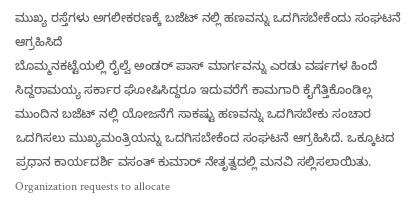ಮುಖ್ಯ ರಸ್ತೆಗಳು ಅಗಲೀಕರಣಕ್ಕೆ ಬಜೆಟ್ ನಲ್ಲಿ ಹಣವನ್ನು ಒದಗಿಸಬೇಕೆಂದು ಸಂಘಟನೆ ಆಗ್ರಹಿಸಿದೆ
ಬೊಮ್ಮನಕಟ್ಟೆಯಲ್ಲಿ ರೈಲ್ವೆ ಅಂಡರ್ ಪಾಸ್ ಮಾರ್ಗವನ್ನು ಎರಡು ವರ್ಷಗಳ ಹಿಂದೆ ಸಿದ್ದರಾಮಯ್ಯ ಸರ್ಕಾರ ಘೋಷಿಸಿದ್ದರೂ ಇದುವರೆಗೆ ಕಾಮಗಾರಿ ಕೈಗೆತ್ತಿಕೊಂಡಿಲ್ಲ ಮುಂದಿನ ಬಜೆಟ್ ನಲ್ಲಿ ಯೋಜನೆಗೆ ಸಾಕಷ್ಟು ಹಣವನ್ನು ಒದಗಿಸಬೇಕು ಸಂಚಾರ ಒದಗಿಸಲು ಮುಖ್ಯಮಂತ್ರಿಯನ್ನು ಒದಗಿಸಬೇಕೆಂದ ಸಂಘಟನೆ ಆಗ್ರಹಿಸಿದೆ. ಒಕ್ಕೂಟದ ಪ್ರಧಾನ ಕಾರ್ಯದರ್ಶಿ ವಸಂತ್ ಕುಮಾರ್ ನೇತೃತ್ವದಲ್ಲಿ ಮನವಿ ಸಲ್ಲಿಸಲಾಯಿತು.
Organization requests to allocate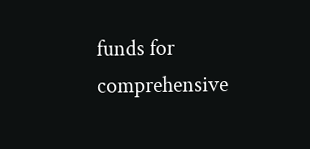funds for comprehensive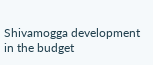Shivamogga development in the budget